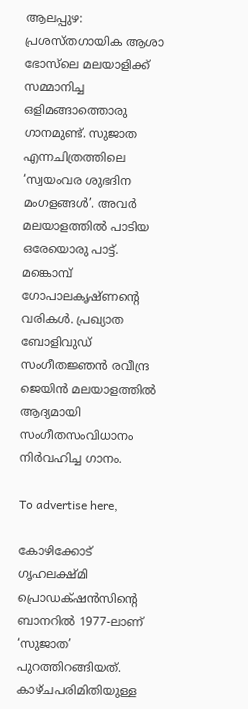ആലപ്പുഴ: പ്രശസ്തഗായിക ആശാ ഭോസ്‌ലെ മലയാളിക്ക് സമ്മാനിച്ച ഒളിമങ്ങാത്തൊരു ഗാനമുണ്ട്. സുജാത എന്നചിത്രത്തിലെ ‘സ്വയംവര ശുഭദിന മംഗളങ്ങൾ’. അവർ മലയാളത്തിൽ പാടിയ ഒരേയൊരു പാട്ട്. മങ്കൊമ്പ് ഗോപാലകൃഷ്ണന്റെ വരികൾ. പ്രഖ്യാത ബോളിവുഡ് സംഗീതജ്ഞൻ രവീന്ദ്ര ജെയിൻ മലയാളത്തിൽ ആദ്യമായി സംഗീതസംവിധാനം നിർവഹിച്ച ഗാനം.

To advertise here,

കോഴിക്കോട് ഗൃഹലക്ഷ്മി പ്രൊഡക്‌ഷൻസിന്റെ ബാനറിൽ 1977-ലാണ് ‘സുജാത’ പുറത്തിറങ്ങിയത്. കാഴ്ചപരിമിതിയുള്ള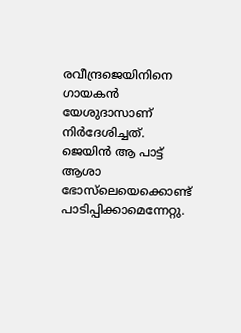രവീന്ദ്രജെയിനിനെ ഗായകൻ യേശുദാസാണ് നിർദേശിച്ചത്. ജെയിൻ ആ പാട്ട് ആശാ ഭോസ്‌ലെയെക്കൊണ്ട് പാടിപ്പിക്കാമെന്നേറ്റു.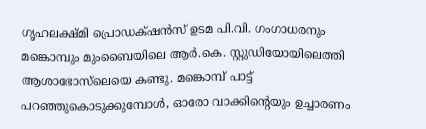ഗൃഹലക്ഷ്മി പ്രൊഡക്‌ഷൻസ് ഉടമ പി.വി. ഗംഗാധരനും മങ്കൊമ്പും മുംബൈയിലെ ആർ.കെ. സ്റ്റുഡിയോയിലെത്തി ആശാഭോസ്‌ലെയെ കണ്ടു. മങ്കൊമ്പ് പാട്ട്‌ പറഞ്ഞുകൊടുക്കുമ്പോൾ, ഓരോ വാക്കിന്റെയും ഉച്ചാരണം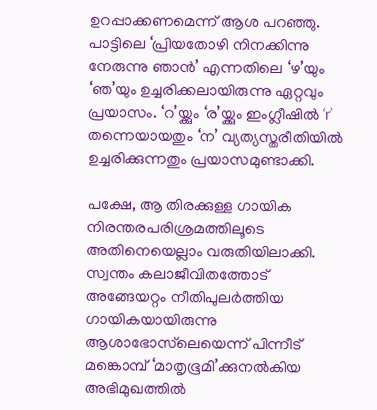ഉറപ്പാക്കണമെന്ന് ആശ പറഞ്ഞു. പാട്ടിലെ ‘പ്രിയതോഴി നിനക്കിന്നു നേരുന്നു ഞാൻ’ എന്നതിലെ ‘ഴ’യും ‘ഞ’യും ഉച്ചരിക്കലായിരുന്നു ഏറ്റവും പ്രയാസം. ‘റ’യ്ക്കും ‘ര’യ്ക്കും ഇംഗ്ലീഷിൽ ‘r’ തന്നെയായതും ‘ന’ വ്യത്യസ്തരീതിയിൽ ഉച്ചരിക്കുന്നതും പ്രയാസമുണ്ടാക്കി.

പക്ഷേ, ആ തിരക്കുള്ള ഗായിക നിരന്തരപരിശ്രമത്തിലൂടെ അതിനെയെല്ലാം വരുതിയിലാക്കി. സ്വന്തം കലാജീവിതത്തോട് അങ്ങേയറ്റം നീതിപുലർത്തിയ ഗായികയായിരുന്നു ആശാഭോസ്‌ലെയെന്ന് പിന്നീട് മങ്കൊമ്പ് ‘മാതൃഭൂമി’ക്കുനൽകിയ അഭിമുഖത്തിൽ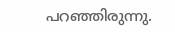പറഞ്ഞിരുന്നു.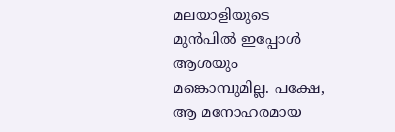മലയാളിയുടെ മുൻപിൽ ഇപ്പോൾ ആശയും മങ്കൊമ്പുമില്ല. പക്ഷേ, ആ മനോഹരമായ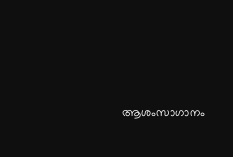ആശംസാഗാനം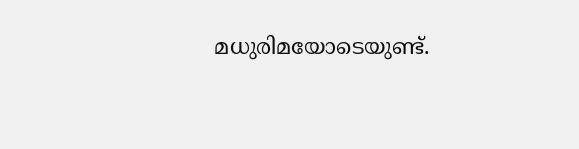മധുരിമയോടെയുണ്ട്.